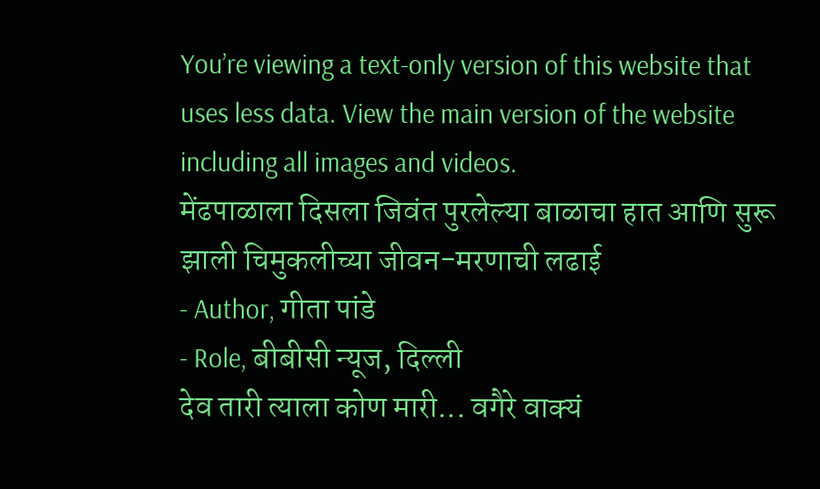You’re viewing a text-only version of this website that uses less data. View the main version of the website including all images and videos.
मेंढपाळाला दिसला जिवंत पुरलेल्या बाळाचा हात आणि सुरू झाली चिमुकलीच्या जीवन-मरणाची लढाई
- Author, गीता पांडे
- Role, बीबीसी न्यूज, दिल्ली
देव तारी त्याला कोण मारी... वगैरे वाक्यं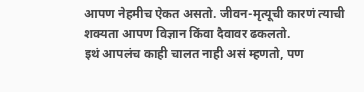आपण नेहमीच ऐकत असतो. जीवन-मृत्यूची कारणं त्याची शक्यता आपण विज्ञान किंवा दैवावर ढकलतो.
इथं आपलंच काही चालत नाही असं म्हणतो, पण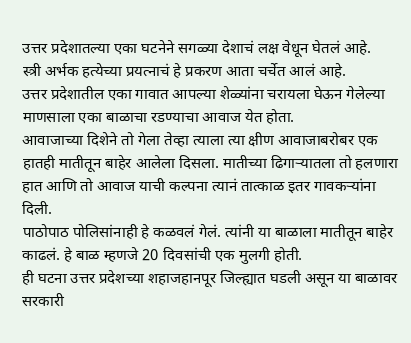उत्तर प्रदेशातल्या एका घटनेने सगळ्या देशाचं लक्ष वेधून घेतलं आहे.
स्त्री अर्भक हत्येच्या प्रयत्नाचं हे प्रकरण आता चर्चेत आलं आहे.
उत्तर प्रदेशातील एका गावात आपल्या शेळ्यांना चरायला घेऊन गेलेल्या माणसाला एका बाळाचा रडण्याचा आवाज येत होता.
आवाजाच्या दिशेने तो गेला तेव्हा त्याला त्या क्षीण आवाजाबरोबर एक हातही मातीतून बाहेर आलेला दिसला. मातीच्या ढिगाऱ्यातला तो हलणारा हात आणि तो आवाज याची कल्पना त्यानं तात्काळ इतर गावकऱ्यांना दिली.
पाठोपाठ पोलिसांनाही हे कळवलं गेलं. त्यांनी या बाळाला मातीतून बाहेर काढलं. हे बाळ म्हणजे 20 दिवसांची एक मुलगी होती.
ही घटना उत्तर प्रदेशच्या शहाजहानपूर जिल्ह्यात घडली असून या बाळावर सरकारी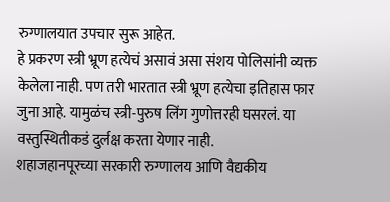रुग्णालयात उपचार सुरू आहेत.
हे प्रकरण स्त्री भ्रूण हत्येचं असावं असा संशय पोलिसांनी व्यक्त केलेला नाही. पण तरी भारतात स्त्री भ्रूण हत्येचा इतिहास फार जुना आहे. यामुळंच स्त्री-पुरुष लिंग गुणोत्तरही घसरलं. या वस्तुस्थितीकडं दुर्लक्ष करता येणार नाही.
शहाजहानपूरच्या सरकारी रुग्णालय आणि वैद्यकीय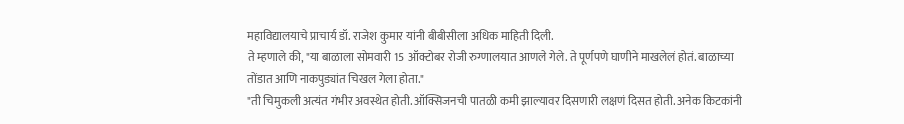महाविद्यालयाचे प्राचार्य डॉ. राजेश कुमार यांनी बीबीसीला अधिक माहिती दिली.
ते म्हणाले की, "या बाळाला सोमवारी 15 ऑक्टोबर रोजी रुग्णालयात आणले गेले. ते पूर्णपणे घाणीने माखलेलं होतं. बाळाच्या तोंडात आणि नाकपुड्यांत चिखल गेला होता."
"ती चिमुकली अत्यंत गंभीर अवस्थेत होती. ऑक्सिजनची पातळी कमी झाल्यावर दिसणारी लक्षणं दिसत होती. अनेक किटकांनी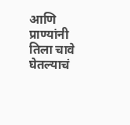आणि प्राण्यांनी तिला चावे घेतल्याचं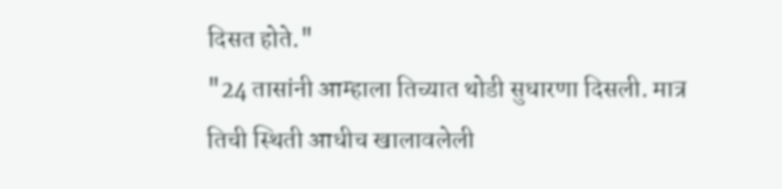दिसत होते."
"24 तासांनी आम्हाला तिच्यात थोडी सुधारणा दिसली. मात्र तिची स्थिती आधीच खालावलेली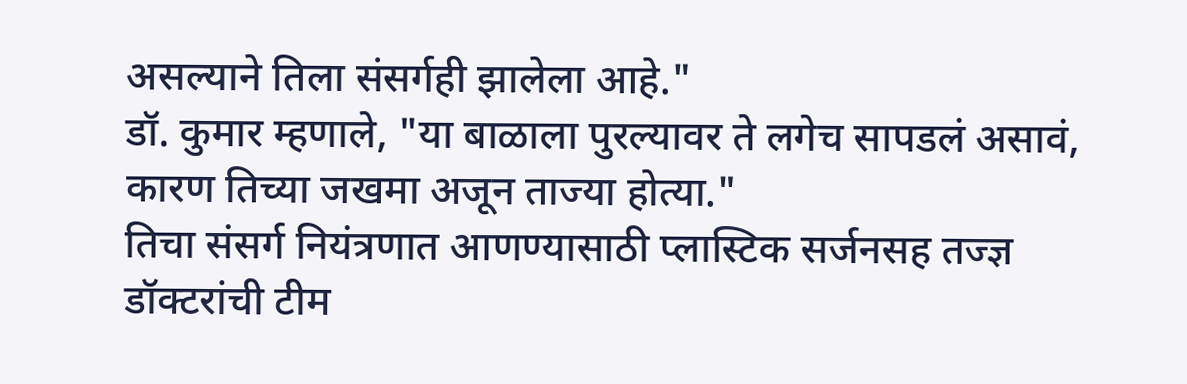असल्याने तिला संसर्गही झालेला आहे."
डॉ. कुमार म्हणाले, "या बाळाला पुरल्यावर ते लगेच सापडलं असावं, कारण तिच्या जखमा अजून ताज्या होत्या."
तिचा संसर्ग नियंत्रणात आणण्यासाठी प्लास्टिक सर्जनसह तज्ज्ञ डॉक्टरांची टीम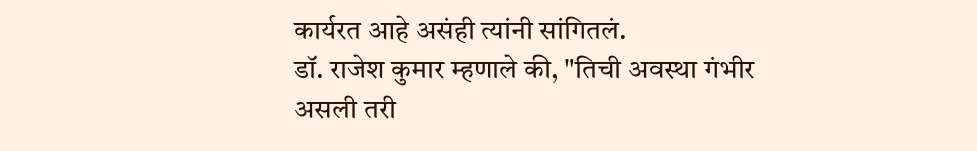कार्यरत आहे असंही त्यांनी सांगितलं.
डॉ. राजेश कुमार म्हणाले की, "तिची अवस्था गंभीर असली तरी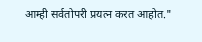आम्ही सर्वतोपरी प्रयत्न करत आहोत."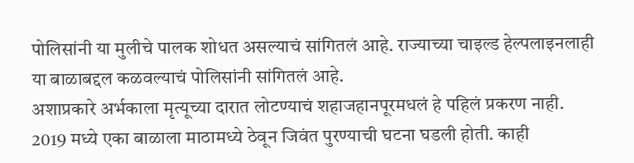पोलिसांनी या मुलीचे पालक शोधत असल्याचं सांगितलं आहे. राज्याच्या चाइल्ड हेल्पलाइनलाही या बाळाबद्दल कळवल्याचं पोलिसांनी सांगितलं आहे.
अशाप्रकारे अर्भकाला मृत्यूच्या दारात लोटण्याचं शहाजहानपूरमधलं हे पहिलं प्रकरण नाही.
2019 मध्ये एका बाळाला माठामध्ये ठेवून जिवंत पुरण्याची घटना घडली होती. काही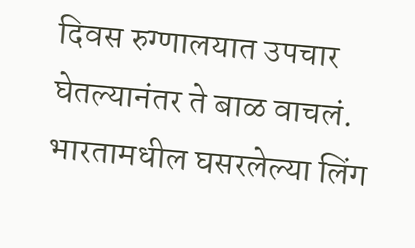दिवस रुग्णालयात उपचार घेतल्यानंतर ते बाळ वाचलं.
भारतामधील घसरलेल्या लिंग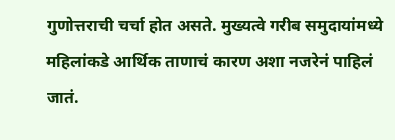गुणोत्तराची चर्चा होत असते. मुख्यत्वे गरीब समुदायांमध्ये महिलांकडे आर्थिक ताणाचं कारण अशा नजरेनं पाहिलं जातं.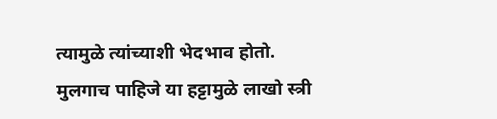त्यामुळे त्यांच्याशी भेदभाव होतो.
मुलगाच पाहिजे या हट्टामुळे लाखो स्त्री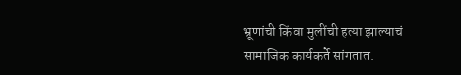भ्रूणांची किंवा मुलींची हत्या झाल्याचं सामाजिक कार्यकर्ते सांगतात.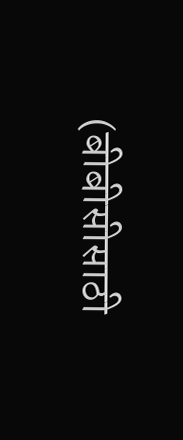(बीबीसीसाठी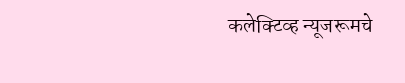कलेक्टिव्ह न्यूजरूमचे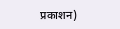प्रकाशन)